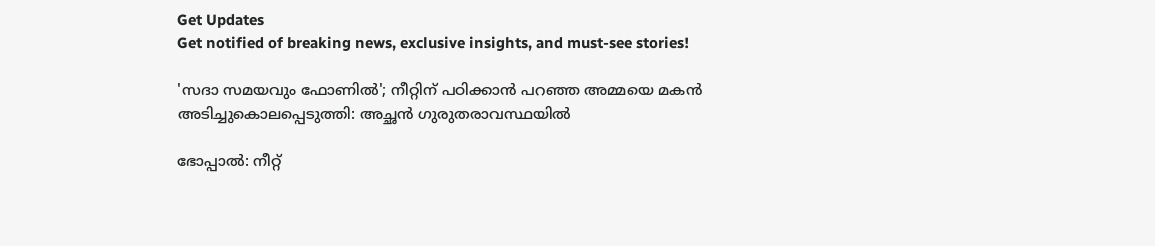Get Updates
Get notified of breaking news, exclusive insights, and must-see stories!

'സദാ സമയവും ഫോണില്‍'; നീറ്റിന് പഠിക്കാന്‍ പറഞ്ഞ അമ്മയെ മകന്‍ അടിച്ചുകൊലപ്പെടുത്തി: അച്ഛന്‍ ഗുരുതരാവസ്ഥയില്‍

ഭോപ്പാല്‍: നീറ്റ്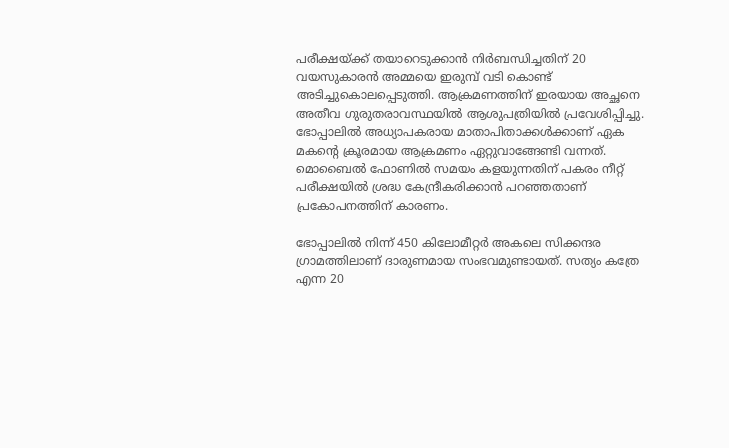പരീക്ഷയ്ക്ക് തയാറെടുക്കാന്‍ നിര്‍ബന്ധിച്ചതിന് 20 വയസുകാരന്‍ അമ്മയെ ഇരുമ്പ് വടി കൊണ്ട് അടിച്ചുകൊലപ്പെടുത്തി. ആക്രമണത്തിന് ഇരയായ അച്ഛനെ അതീവ ഗുരുതരാവസ്ഥയില്‍ ആശുപത്രിയില്‍ പ്രവേശിപ്പിച്ചു. ഭോപ്പാലില്‍ അധ്യാപകരായ മാതാപിതാക്കള്‍ക്കാണ് ഏക മകന്റെ ക്രൂരമായ ആക്രമണം ഏറ്റുവാങ്ങേണ്ടി വന്നത്. മൊബൈല്‍ ഫോണില്‍ സമയം കളയുന്നതിന് പകരം നീറ്റ് പരീക്ഷയില്‍ ശ്രദ്ധ കേന്ദ്രീകരിക്കാന്‍ പറഞ്ഞതാണ് പ്രകോപനത്തിന് കാരണം.

ഭോപ്പാലില്‍ നിന്ന് 450 കിലോമീറ്റര്‍ അകലെ സിക്കന്ദര ഗ്രാമത്തിലാണ് ദാരുണമായ സംഭവമുണ്ടായത്. സത്യം കത്രേ എന്ന 20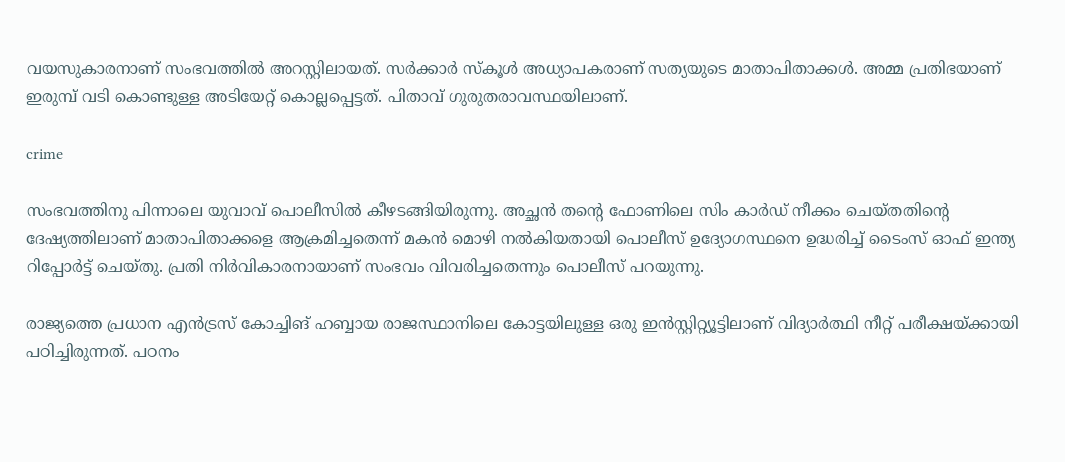വയസുകാരനാണ് സംഭവത്തില്‍ അറസ്റ്റിലായത്. സര്‍ക്കാര്‍ സ്‌കൂള്‍ അധ്യാപകരാണ് സത്യയുടെ മാതാപിതാക്കള്‍. അമ്മ പ്രതിഭയാണ് ഇരുമ്പ് വടി കൊണ്ടുള്ള അടിയേറ്റ് കൊല്ലപ്പെട്ടത്. പിതാവ് ഗുരുതരാവസ്ഥയിലാണ്.

crime

സംഭവത്തിനു പിന്നാലെ യുവാവ് പൊലീസില്‍ കീഴടങ്ങിയിരുന്നു. അച്ഛന്‍ തന്റെ ഫോണിലെ സിം കാര്‍ഡ് നീക്കം ചെയ്തതിന്റെ ദേഷ്യത്തിലാണ് മാതാപിതാക്കളെ ആക്രമിച്ചതെന്ന് മകന്‍ മൊഴി നല്‍കിയതായി പൊലീസ് ഉദ്യോഗസ്ഥനെ ഉദ്ധരിച്ച് ടൈംസ് ഓഫ് ഇന്ത്യ റിപ്പോര്‍ട്ട് ചെയ്തു. പ്രതി നിര്‍വികാരനായാണ് സംഭവം വിവരിച്ചതെന്നും പൊലീസ് പറയുന്നു.

രാജ്യത്തെ പ്രധാന എന്‍ട്രസ് കോച്ചിങ് ഹബ്ബായ രാജസ്ഥാനിലെ കോട്ടയിലുള്ള ഒരു ഇന്‍സ്റ്റിറ്റ്യൂട്ടിലാണ് വിദ്യാര്‍ത്ഥി നീറ്റ് പരീക്ഷയ്ക്കായി പഠിച്ചിരുന്നത്. പഠനം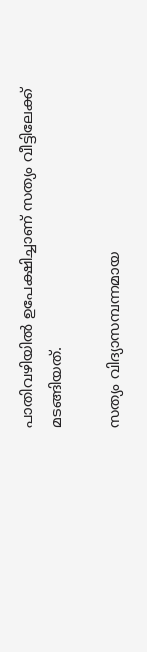പാതിവഴിയില്‍ ഉപേക്ഷിച്ചാണ് സത്യം വീട്ടിലേക്ക് മടങ്ങിയത്.

സത്യം വിദ്യാസമ്പന്നമായ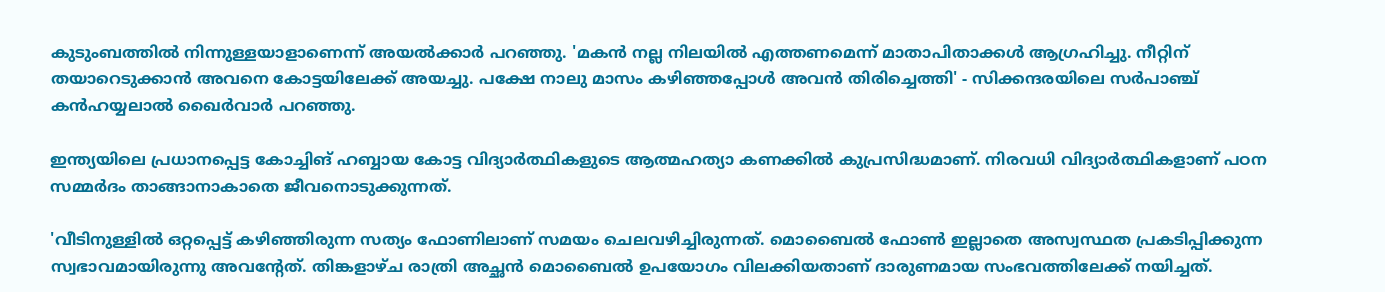കുടുംബത്തില്‍ നിന്നുള്ളയാളാണെന്ന് അയല്‍ക്കാര്‍ പറഞ്ഞു. 'മകന്‍ നല്ല നിലയില്‍ എത്തണമെന്ന് മാതാപിതാക്കള്‍ ആഗ്രഹിച്ചു. നീറ്റിന് തയാറെടുക്കാന്‍ അവനെ കോട്ടയിലേക്ക് അയച്ചു. പക്ഷേ നാലു മാസം കഴിഞ്ഞപ്പോള്‍ അവന്‍ തിരിച്ചെത്തി' - സിക്കന്ദരയിലെ സര്‍പാഞ്ച് കന്‍ഹയ്യലാല്‍ ഖൈര്‍വാര്‍ പറഞ്ഞു.

ഇന്ത്യയിലെ പ്രധാനപ്പെട്ട കോച്ചിങ് ഹബ്ബായ കോട്ട വിദ്യാര്‍ത്ഥികളുടെ ആത്മഹത്യാ കണക്കില്‍ കുപ്രസിദ്ധമാണ്. നിരവധി വിദ്യാര്‍ത്ഥികളാണ് പഠന സമ്മര്‍ദം താങ്ങാനാകാതെ ജീവനൊടുക്കുന്നത്.

'വീടിനുള്ളില്‍ ഒറ്റപ്പെട്ട് കഴിഞ്ഞിരുന്ന സത്യം ഫോണിലാണ് സമയം ചെലവഴിച്ചിരുന്നത്. മൊബൈല്‍ ഫോണ്‍ ഇല്ലാതെ അസ്വസ്ഥത പ്രകടിപ്പിക്കുന്ന സ്വഭാവമായിരുന്നു അവന്റേത്. തിങ്കളാഴ്ച രാത്രി അച്ഛന്‍ മൊബൈല്‍ ഉപയോഗം വിലക്കിയതാണ് ദാരുണമായ സംഭവത്തിലേക്ക് നയിച്ചത്.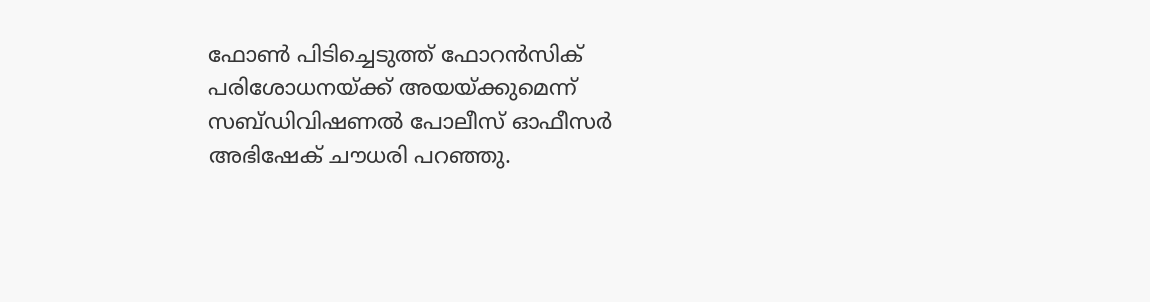ഫോണ്‍ പിടിച്ചെടുത്ത് ഫോറന്‍സിക് പരിശോധനയ്ക്ക് അയയ്ക്കുമെന്ന് സബ്ഡിവിഷണല്‍ പോലീസ് ഓഫീസര്‍ അഭിഷേക് ചൗധരി പറഞ്ഞു.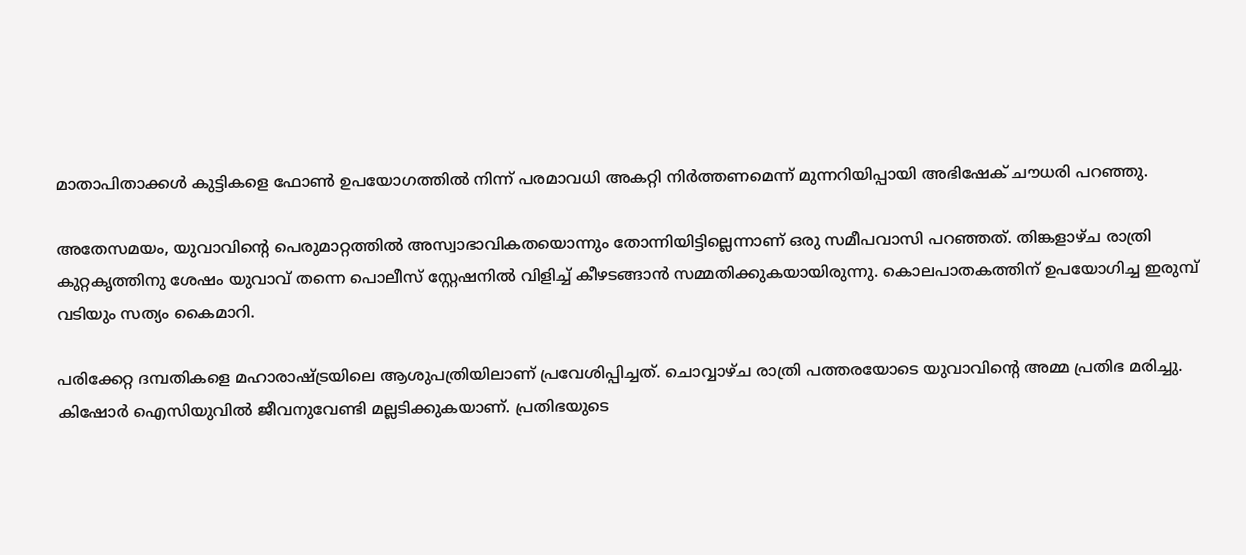മാതാപിതാക്കള്‍ കുട്ടികളെ ഫോണ്‍ ഉപയോഗത്തില്‍ നിന്ന് പരമാവധി അകറ്റി നിര്‍ത്തണമെന്ന് മുന്നറിയിപ്പായി അഭിഷേക് ചൗധരി പറഞ്ഞു.

അതേസമയം, യുവാവിന്റെ പെരുമാറ്റത്തില്‍ അസ്വാഭാവികതയൊന്നും തോന്നിയിട്ടില്ലെന്നാണ് ഒരു സമീപവാസി പറഞ്ഞത്. തിങ്കളാഴ്ച രാത്രി കുറ്റകൃത്തിനു ശേഷം യുവാവ് തന്നെ പൊലീസ് സ്റ്റേഷനില്‍ വിളിച്ച് കീഴടങ്ങാന്‍ സമ്മതിക്കുകയായിരുന്നു. കൊലപാതകത്തിന് ഉപയോഗിച്ച ഇരുമ്പ് വടിയും സത്യം കൈമാറി.

പരിക്കേറ്റ ദമ്പതികളെ മഹാരാഷ്ട്രയിലെ ആശുപത്രിയിലാണ് പ്രവേശിപ്പിച്ചത്. ചൊവ്വാഴ്ച രാത്രി പത്തരയോടെ യുവാവിന്റെ അമ്മ പ്രതിഭ മരിച്ചു. കിഷോര്‍ ഐസിയുവില്‍ ജീവനുവേണ്ടി മല്ലടിക്കുകയാണ്. പ്രതിഭയുടെ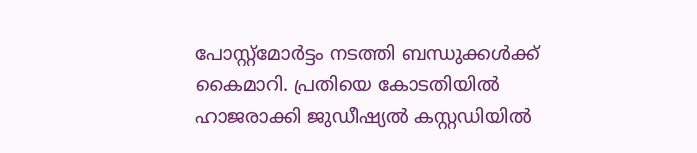പോസ്റ്റ്മോര്‍ട്ടം നടത്തി ബന്ധുക്കള്‍ക്ക് കൈമാറി. പ്രതിയെ കോടതിയില്‍ ഹാജരാക്കി ജുഡീഷ്യല്‍ കസ്റ്റഡിയില്‍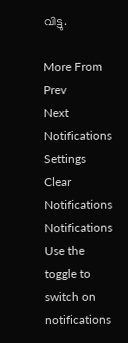വിട്ടു.

More From
Prev
Next
Notifications
Settings
Clear Notifications
Notifications
Use the toggle to switch on notifications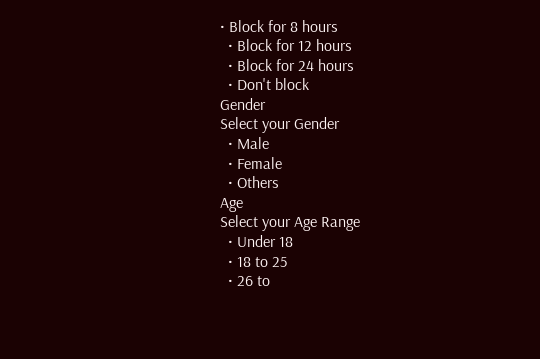• Block for 8 hours
  • Block for 12 hours
  • Block for 24 hours
  • Don't block
Gender
Select your Gender
  • Male
  • Female
  • Others
Age
Select your Age Range
  • Under 18
  • 18 to 25
  • 26 to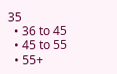35
  • 36 to 45
  • 45 to 55
  • 55+